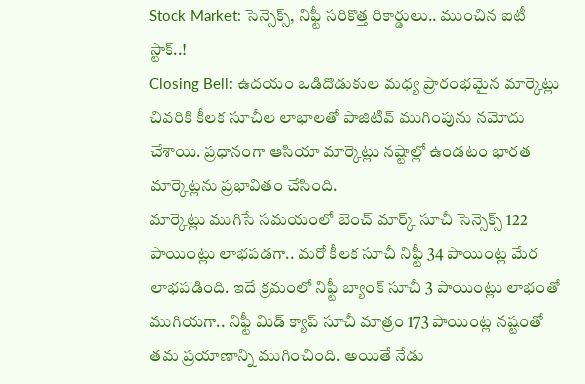Stock Market: సెన్సెక్స్, నిఫ్టీ సరికొత్త రికార్డులు.. ముంచిన ఐటీ స్టాక్..!
Closing Bell: ఉదయం ఒడిదొడుకుల మధ్య ప్రారంభమైన మార్కెట్లు చివరికి కీలక సూచీల లాభాలతో పాజిటివ్ ముగింపును నమోదు చేశాయి. ప్రధానంగా ఆసియా మార్కెట్లు నష్టాల్లో ఉండటం భారత మార్కెట్లను ప్రభావితం చేసింది.
మార్కెట్లు ముగిసే సమయంలో బెంచ్ మార్క్ సూచీ సెన్సెక్స్ 122 పాయింట్లు లాభపడగా.. మరో కీలక సూచీ నిఫ్టీ 34 పాయింట్ల మేర లాభపడింది. ఇదే క్రమంలో నిఫ్టీ బ్యాంక్ సూచీ 3 పాయింట్లు లాభంతో ముగియగా.. నిఫ్టీ మిడ్ క్యాప్ సూచీ మాత్రం 173 పాయింట్ల నష్టంతో తమ ప్రయాణాన్ని ముగించింది. అయితే నేడు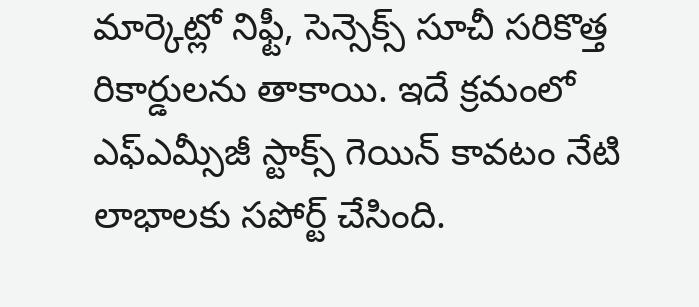మార్కెట్లో నిఫ్టీ, సెన్సెక్స్ సూచీ సరికొత్త రికార్డులను తాకాయి. ఇదే క్రమంలో ఎఫ్ఎమ్సీజీ స్టాక్స్ గెయిన్ కావటం నేటి లాభాలకు సపోర్ట్ చేసింది.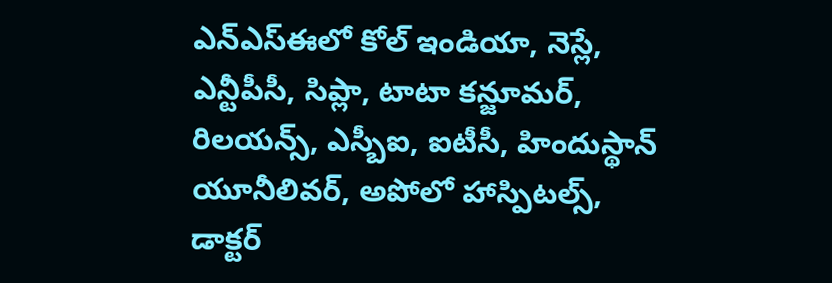ఎన్ఎస్ఈలో కోల్ ఇండియా, నెస్లే, ఎన్టీపీసీ, సిప్లా, టాటా కన్జూమర్, రిలయన్స్, ఎస్బీఐ, ఐటీసీ, హిందుస్థాన్ యూనీలివర్, అపోలో హాస్పిటల్స్, డాక్టర్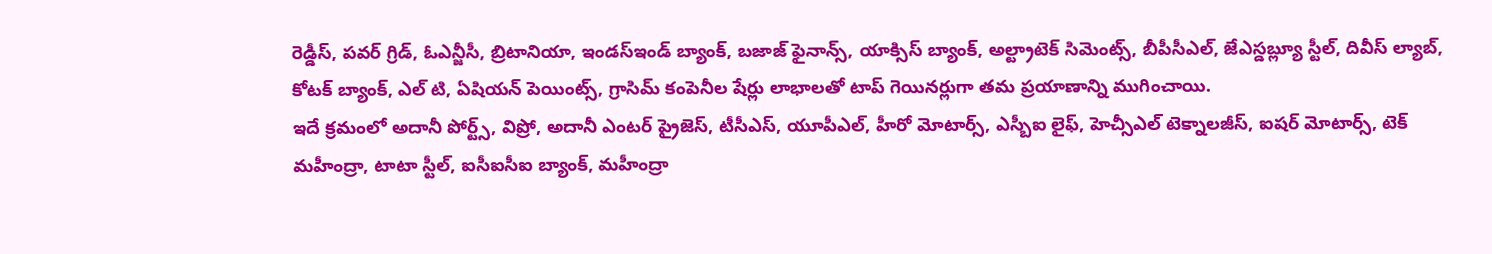రెడ్డీస్, పవర్ గ్రిడ్, ఓఎన్జీసీ, బ్రిటానియా, ఇండస్ఇండ్ బ్యాంక్, బజాజ్ ఫైనాన్స్, యాక్సిస్ బ్యాంక్, అల్ట్రాటెక్ సిమెంట్స్, బీపీసీఎల్, జేఎస్డబ్ల్యూ స్టీల్, దివీస్ ల్యాబ్, కోటక్ బ్యాంక్, ఎల్ టి, ఏషియన్ పెయింట్స్, గ్రాసిమ్ కంపెనీల షేర్లు లాభాలతో టాప్ గెయినర్లుగా తమ ప్రయాణాన్ని ముగించాయి.
ఇదే క్రమంలో అదానీ పోర్ట్స్, విప్రో, అదానీ ఎంటర్ ప్రైజెస్, టీసీఎస్, యూపీఎల్, హీరో మోటార్స్, ఎస్బీఐ లైఫ్, హెచ్సీఎల్ టెక్నాలజీస్, ఐషర్ మోటార్స్, టెక్ మహీంద్రా, టాటా స్టీల్, ఐసీఐసీఐ బ్యాంక్, మహీంద్రా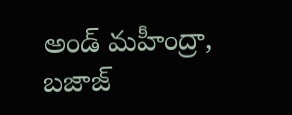అండ్ మహీంద్రా, బజాజ్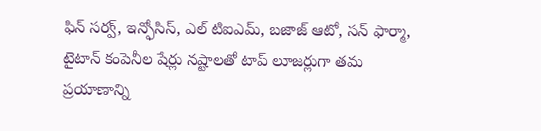ఫిన్ సర్వ్, ఇన్ఫోసిస్, ఎల్ టిఐఎమ్, బజాజ్ ఆటో, సన్ ఫార్మా, టైటాన్ కంపెనీల షేర్లు నష్టాలతో టాప్ లూజర్లుగా తమ ప్రయాణాన్ని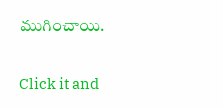ముగించాయి.


Click it and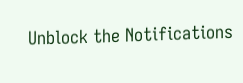Unblock the Notifications